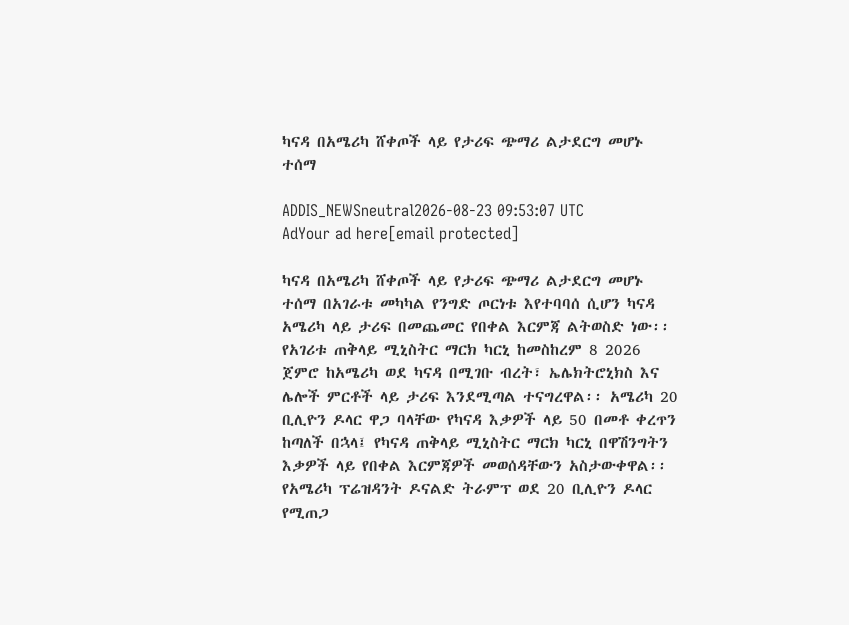ካናዳ በአሜሪካ ሸቀጦች ላይ የታሪፍ ጭማሪ ልታደርግ መሆኑ ተሰማ

ADDIS_NEWSneutral2026-08-23 09:53:07 UTC
AdYour ad here[email protected]

ካናዳ በአሜሪካ ሸቀጦች ላይ የታሪፍ ጭማሪ ልታደርግ መሆኑ ተሰማ በአገራቱ መካካል የንግድ ጦርነቱ እየተባባሰ ሲሆን ካናዳ አሜሪካ ላይ ታሪፍ በመጨመር የበቀል እርምጃ ልትወስድ ነው፡፡ የአገሪቱ ጠቅላይ ሚኒስትር ማርክ ካርኒ ከመስከረም 8 2026 ጀምሮ ከአሜሪካ ወደ ካናዳ በሚገቡ ብረት፣ ኤሌክትሮኒክስ እና ሌሎች ምርቶች ላይ ታሪፍ እንደሚጣል ተናግረዋል፡፡ አሜሪካ 20 ቢሊዮን ዶላር ዋጋ ባላቸው የካናዳ እቃዎች ላይ 50 በመቶ ቀረጥን ከጣለች በኋላ፤ የካናዳ ጠቅላይ ሚኒስትር ማርክ ካርኒ በዋሽንግትን እቃዎች ላይ የበቀል እርምጃዎች መወሰዳቸውን አስታውቀዋል፡፡ የአሜሪካ ፕሬዝዳንት ዶናልድ ትራምፕ ወደ 20 ቢሊዮን ዶላር የሚጠጋ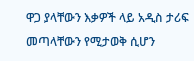ዋጋ ያላቸውን እቃዎች ላይ አዲስ ታሪፍ መጣላቸውን የሚታወቅ ሲሆን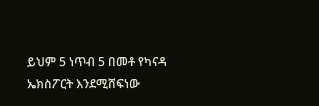ይህም 5 ነጥብ 5 በመቶ የካናዳ ኤክስፖርት እንደሚሸፍነው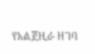የአልጀዚራ ዘገባ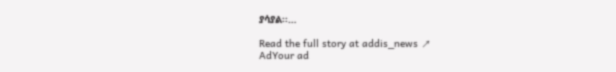ያሳያል፡፡…

Read the full story at addis_news ↗
AdYour ad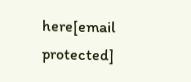here[email protected]